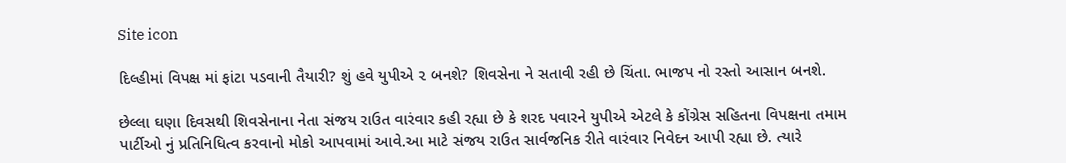Site icon

દિલ્હીમાં વિપક્ષ માં ફાંટા પડવાની તૈયારી? શું હવે યુપીએ ૨ બનશે? શિવસેના ને સતાવી રહી છે ચિંતા. ભાજપ નો રસ્તો આસાન બનશે.

છેલ્લા ઘણા દિવસથી શિવસેનાના નેતા સંજય રાઉત વારંવાર કહી રહ્યા છે કે શરદ પવારને યુપીએ એટલે કે કોંગ્રેસ સહિતના વિપક્ષના તમામ પાર્ટીઓ નું પ્રતિનિધિત્વ કરવાનો મોકો આપવામાં આવે.આ માટે સંજય રાઉત સાર્વજનિક રીતે વારંવાર નિવેદન આપી રહ્યા છે. ત્યારે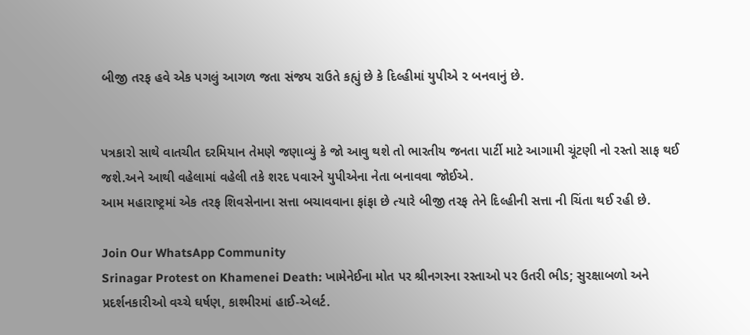બીજી તરફ હવે એક પગલું આગળ જતા સંજય રાઉતે કહ્યું છે કે દિલ્હીમાં યુપીએ ૨ બનવાનું છે.


પત્રકારો સાથે વાતચીત દરમિયાન તેમણે જણાવ્યું કે જો આવુ થશે તો ભારતીય જનતા પાર્ટી માટે આગામી ચૂંટણી નો રસ્તો સાફ થઈ જશે.અને આથી વહેલામાં વહેલી તકે શરદ પવારને યુપીએના નેતા બનાવવા જોઈએ.
આમ મહારાષ્ટ્રમાં એક તરફ શિવસેનાના સત્તા બચાવવાના ફાંફા છે ત્યારે બીજી તરફ તેને દિલ્હીની સત્તા ની ચિંતા થઈ રહી છે.

Join Our WhatsApp Community
Srinagar Protest on Khamenei Death: ખામેનેઈના મોત પર શ્રીનગરના રસ્તાઓ પર ઉતરી ભીડ; સુરક્ષાબળો અને પ્રદર્શનકારીઓ વચ્ચે ઘર્ષણ, કાશ્મીરમાં હાઈ-એલર્ટ.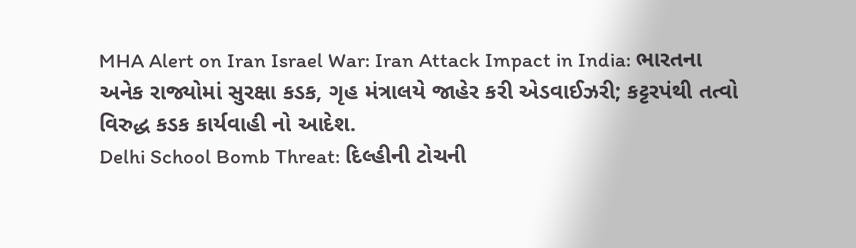MHA Alert on Iran Israel War: Iran Attack Impact in India: ભારતના અનેક રાજ્યોમાં સુરક્ષા કડક, ગૃહ મંત્રાલયે જાહેર કરી એડવાઈઝરી; કટ્ટરપંથી તત્વો વિરુદ્ધ કડક કાર્યવાહી નો આદેશ.
Delhi School Bomb Threat: દિલ્હીની ટોચની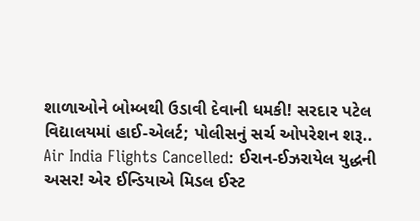શાળાઓને બોમ્બથી ઉડાવી દેવાની ધમકી! સરદાર પટેલ વિદ્યાલયમાં હાઈ-એલર્ટ; પોલીસનું સર્ચ ઓપરેશન શરૂ..
Air India Flights Cancelled: ઈરાન-ઈઝરાયેલ યુદ્ધની અસર! એર ઈન્ડિયાએ મિડલ ઈસ્ટ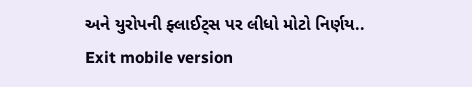અને યુરોપની ફ્લાઈટ્સ પર લીધો મોટો નિર્ણય..
Exit mobile version